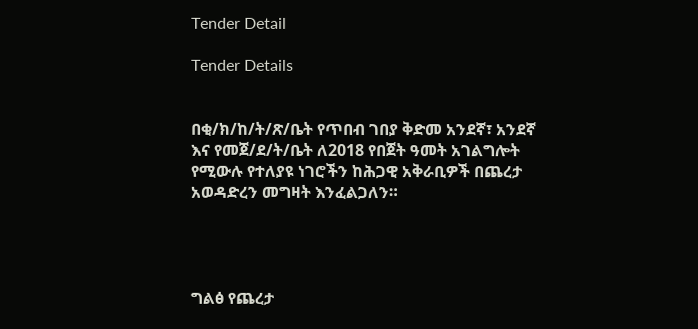Tender Detail

Tender Details


በቂ/ክ/ከ/ት/ጽ/ቤት የጥበብ ገበያ ቅድመ አንደኛ፣ አንደኛ እና የመጀ/ደ/ት/ቤት ለ2018 የበጀት ዓመት አገልግሎት የሚውሉ የተለያዩ ነገሮችን ከሕጋዊ አቅራቢዎች በጨረታ አወዳድረን መግዛት እንፈልጋለን።




ግልፅ የጨረታ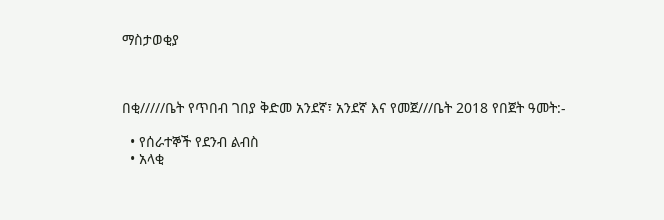ማስታወቂያ



በቂ/////ቤት የጥበብ ገበያ ቅድመ አንደኛ፣ አንደኛ እና የመጀ///ቤት 2018 የበጀት ዓመት:-

  • የሰራተኞች የደንብ ልብስ
  • አላቂ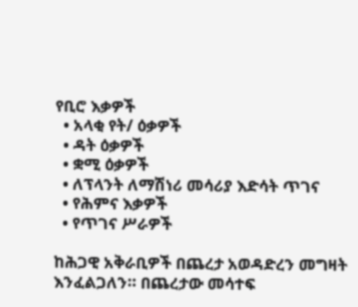የቢሮ እቃዎች
  • አላቂ የት/ ዕቃዎች
  • ዳት ዕቃዎች
  • ቋሚ ዕቃዎች
  • ለፕላንት ለማሽነሪ መሳሪያ እድሳት ጥገና
  • የሕምና እቃዎች
  • የጥገና ሥራዎች

ከሕጋዊ አቅራቢዎች በጨረታ አወዳድረን መግዛት እንፈልጋለን። በጨረታው መሳተፍ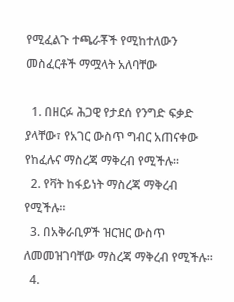የሚፈልጉ ተጫራቾች የሚከተለውን መስፈርቶች ማሟላት አለባቸው

  1. በዘርፉ ሕጋዊ የታደሰ የንግድ ፍቃድ ያላቸው፣ የአገር ውስጥ ግብር አጠናቀው የከፈሉና ማስረጃ ማቅረብ የሚችሉ።
  2. የቫት ከፋይነት ማስረጃ ማቅረብ የሚችሉ።
  3. በአቅራቢዎች ዝርዝር ውስጥ ለመመዝገባቸው ማስረጃ ማቅረብ የሚችሉ።
  4.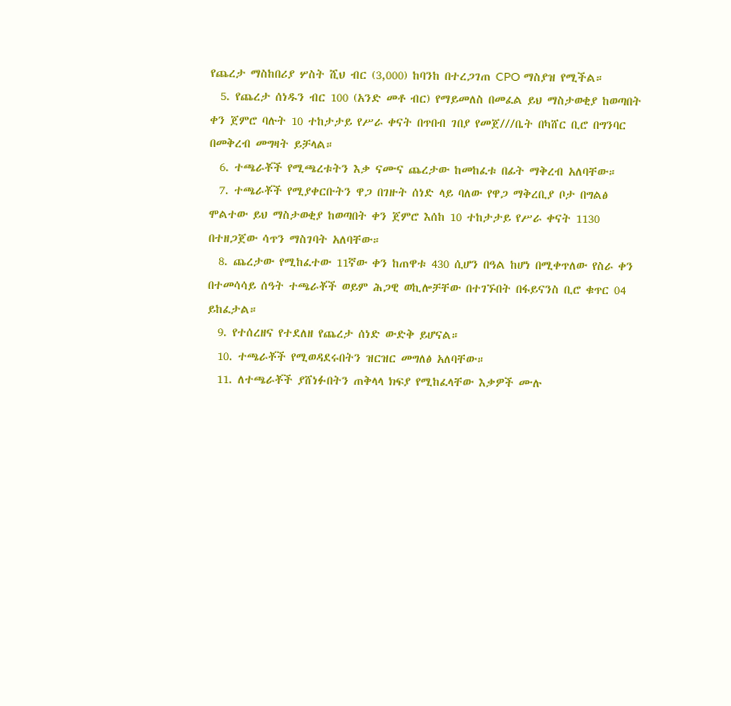የጨረታ ማስከበሪያ ሦስት ሺህ ብር (3,000) ከባንከ በተረጋገጠ CPO ማስያዝ የሚችል።
  5. የጨረታ ሰነዱን ብር 100 (አንድ መቶ ብር) የማይመለስ በመፈል ይህ ማስታወቂያ ከወጣበት ቀን ጀምሮ ባሉት 10 ተከታታይ የሥራ ቀናት በጥበብ ገበያ የመጀ///ቤት በካሸር ቢሮ በግንባር በመቅረብ መግዛት ይቻላል።
  6. ተጫራቾች የሚጫረቱትን እቃ ናሙና ጨረታው ከመከፈቱ በፊት ማቅረብ አለባቸው።
  7. ተጫራቾች የሚያቀርቡትን ዋጋ በገዙት ሰነድ ላይ ባለው የዋጋ ማቅረቢያ ቦታ በግልፅ ሞልተው ይህ ማስታወቂያ ከወጣበት ቀን ጀምሮ እሰከ 10 ተከታታይ የሥራ ቀናት 1130 በተዘጋጀው ሳጥን ማስገባት አለባቸው።
  8. ጨረታው የሚከፈተው 11ኛው ቀን ከጠዋቱ 430 ሲሆን በዓል ከሆነ በሚቀጥለው የስራ ቀን በተመሳሳይ ሰዓት ተጫራቾች ወይም ሕጋዊ ወኪሎቻቸው በተገኙበት በፋይናንስ ቢሮ ቁጥር 04 ይከፈታል።
  9. የተሰረዘና የተደለዘ የጨረታ ሰነድ ውድቅ ይሆናል።
  10. ተጫራቾች የሚወዳደሩበትን ዝርዝር መግለፅ አለባቸው።
  11. ለተጫራቾች ያሸነፉበትን ጠቅላላ ክፍያ የሚከፈላቸው እቃዎች ሙሉ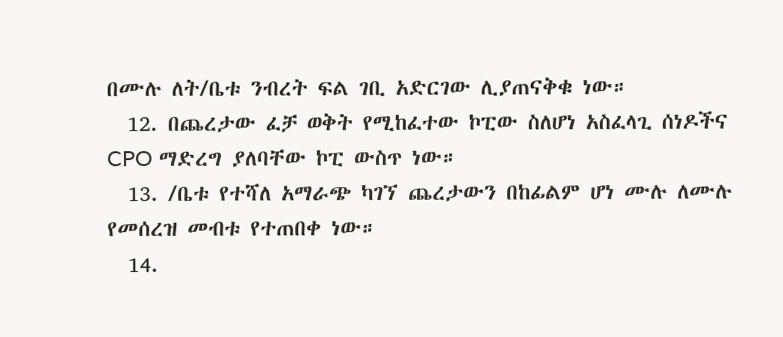በሙሉ ለት/ቤቱ ንብረት ፍል ገቢ አድርገው ሊያጠናቅቁ ነው።
  12. በጨረታው ፈቻ ወቅት የሚከፈተው ኮፒው ስለሆነ አስፈላጊ ሰነዶችና CPO ማድረግ ያለባቸው ኮፒ ውስጥ ነው።
  13. /ቤቱ የተሻለ አማራጭ ካገኘ ጨረታውን በከፊልም ሆነ ሙሉ ለሙሉ የመሰረዝ መብቱ የተጠበቀ ነው።
  14.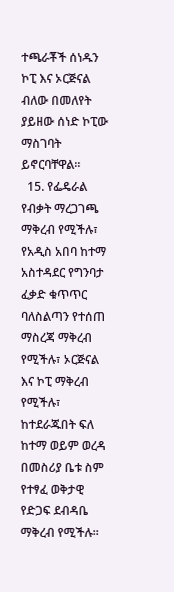ተጫራቾች ሰነዱን ኮፒ እና ኦርጅናል ብለው በመለየት ያይዘው ሰነድ ኮፒው ማስገባት ይኖርባቸዋል።
  15. የፌዴራል የብቃት ማረጋገጫ ማቅረብ የሚችሉ፣ የአዲስ አበባ ከተማ አስተዳደር የግንባታ ፈቃድ ቁጥጥር ባለስልጣን የተሰጠ ማስረጃ ማቅረብ የሚችሉ፣ ኦርጅናል እና ኮፒ ማቅረብ የሚችሉ፣ ከተደራጁበት ፍለ ከተማ ወይም ወረዳ በመስሪያ ቤቱ ስም የተፃፈ ወቅታዊ የድጋፍ ደብዳቤ ማቅረብ የሚችሉ።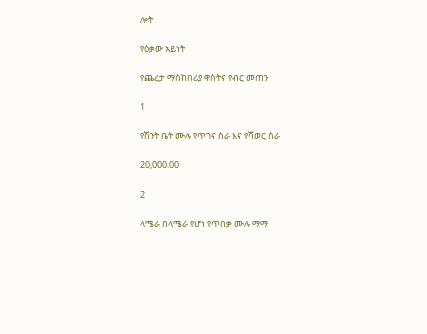ሎት

የዕቃው አይነት

የጨረታ ማስከበሪያ ዋስትና የብር መጠን

1

የሽንት ቤት ሙሉ የጥገና ስራ እና የሻወር ስራ

20,000.00

2

ላሜራ በላሜራ የሆነ የጥበቃ ሙሉ ማማ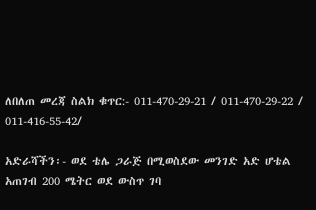ለበለጠ መረጃ ስልክ ቁጥር:- 011-470-29-21 / 011-470-29-22 / 011-416-55-42/

አድራሻችን፡- ወደ ቴሌ ጋራጅ በሚወስደው መንገድ አድ ሆቴል አጠገብ 200 ሜትር ወደ ውስጥ ገባ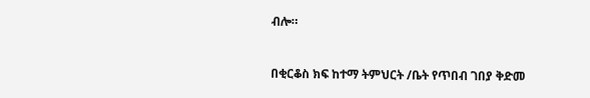ብሎ።



በቂርቆስ ክፍ ከተማ ትምህርት /ቤት የጥበብ ገበያ ቅድመ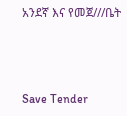አንደኛ እና የመጀ///ቤት



Save Tender